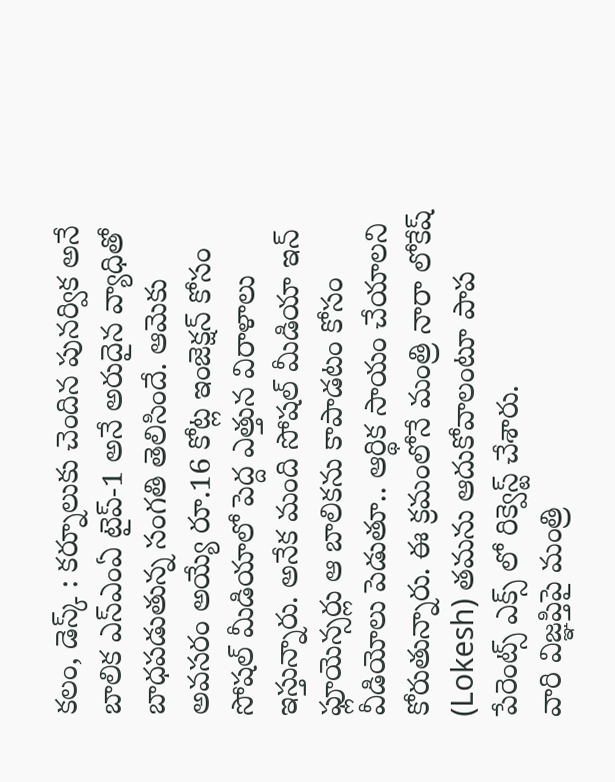కలం, డెస్క్ : కర్నూలుకు చెందిన పునర్విక అనే బాలిక ఎస్ఎంఏ టైప్-1 అనే అరుదైన వ్యాధితో బాధపడుతున్న సంగతి తెలిసిందే. ఆమెకు అవసరం అయ్యే రూ.16 కోట్ల ఇంజెక్షన్ కోసం సోషల్ మీడియాలో పెద్ద ఎత్తున విరాళాలు ఇస్తున్నారు. అనేక మంది సోషల్ మీడియా ఇన్ ఫ్లూయెన్సర్లు ఆ బాలికను కాపాడటం కోసం వీడియోలు పెడుతూ.. ఆర్థిక సాయం చేయాలని కోరుతున్నారు. ఈ క్రమంలోనే మంత్రి నారా లోకేష్ (Lokesh) తమను ఆదుకోవాలంటూ పాప పేరెంట్స్ ఎక్స్ లో రిక్వెస్ట్ చేశారు.
వారి విజ్ఞప్తిపై మంత్రి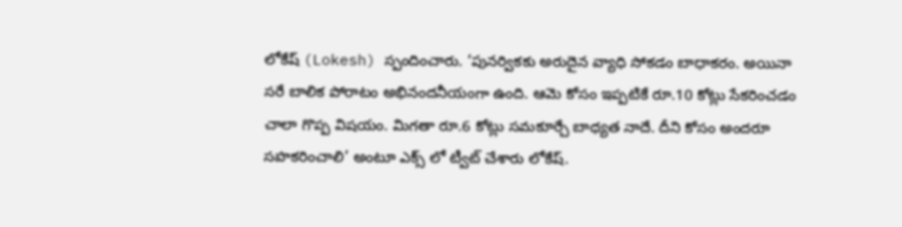లోకేష్ (Lokesh) స్పందించారు. ‘పునర్వికకు అరుదైన వ్యాధి సోకడం బాధాకరం. అయినా సరే బాలిక పోరాటం అభినందనీయంగా ఉంది. ఆమె కోసం ఇప్పటికే రూ.10 కోట్లు సేకరించడం చాలా గొప్ప విషయం. మిగతా రూ.6 కోట్లు సమకూర్చే బాధ్యత నాదే. దీని కోసం అందరూ సహకరించాలి’ అంటూ ఎక్స్ లో ట్వీట్ చేశారు లోకేష్.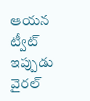ఆయన ట్వీట్ ఇప్పుడు వైరల్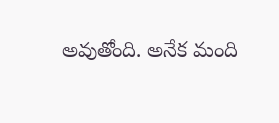అవుతోంది. అనేక మంది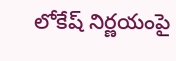లోకేష్ నిర్ణయంపై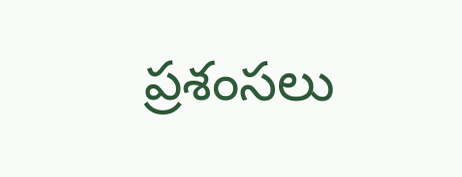ప్రశంసలు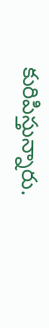కురిపిస్తున్నారు.